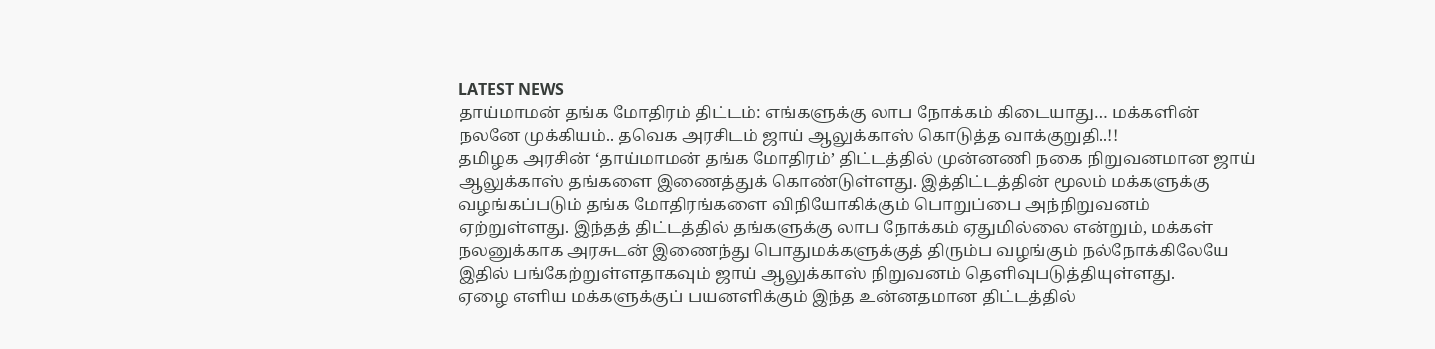LATEST NEWS
தாய்மாமன் தங்க மோதிரம் திட்டம்: எங்களுக்கு லாப நோக்கம் கிடையாது… மக்களின் நலனே முக்கியம்.. தவெக அரசிடம் ஜாய் ஆலுக்காஸ் கொடுத்த வாக்குறுதி..!!
தமிழக அரசின் ‘தாய்மாமன் தங்க மோதிரம்’ திட்டத்தில் முன்னணி நகை நிறுவனமான ஜாய் ஆலுக்காஸ் தங்களை இணைத்துக் கொண்டுள்ளது. இத்திட்டத்தின் மூலம் மக்களுக்கு வழங்கப்படும் தங்க மோதிரங்களை விநியோகிக்கும் பொறுப்பை அந்நிறுவனம் ஏற்றுள்ளது. இந்தத் திட்டத்தில் தங்களுக்கு லாப நோக்கம் ஏதுமில்லை என்றும், மக்கள் நலனுக்காக அரசுடன் இணைந்து பொதுமக்களுக்குத் திரும்ப வழங்கும் நல்நோக்கிலேயே இதில் பங்கேற்றுள்ளதாகவும் ஜாய் ஆலுக்காஸ் நிறுவனம் தெளிவுபடுத்தியுள்ளது.
ஏழை எளிய மக்களுக்குப் பயனளிக்கும் இந்த உன்னதமான திட்டத்தில்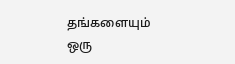தங்களையும் ஒரு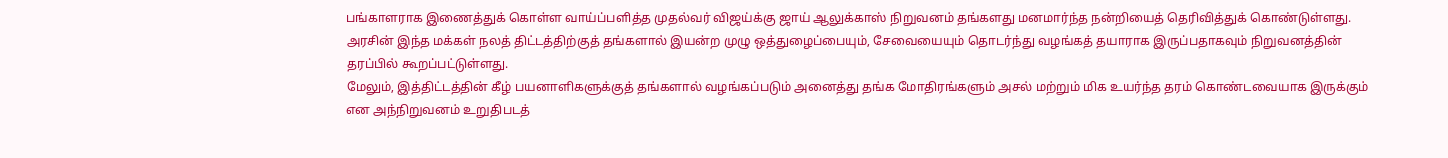பங்காளராக இணைத்துக் கொள்ள வாய்ப்பளித்த முதல்வர் விஜய்க்கு ஜாய் ஆலுக்காஸ் நிறுவனம் தங்களது மனமார்ந்த நன்றியைத் தெரிவித்துக் கொண்டுள்ளது. அரசின் இந்த மக்கள் நலத் திட்டத்திற்குத் தங்களால் இயன்ற முழு ஒத்துழைப்பையும், சேவையையும் தொடர்ந்து வழங்கத் தயாராக இருப்பதாகவும் நிறுவனத்தின் தரப்பில் கூறப்பட்டுள்ளது.
மேலும், இத்திட்டத்தின் கீழ் பயனாளிகளுக்குத் தங்களால் வழங்கப்படும் அனைத்து தங்க மோதிரங்களும் அசல் மற்றும் மிக உயர்ந்த தரம் கொண்டவையாக இருக்கும் என அந்நிறுவனம் உறுதிபடத்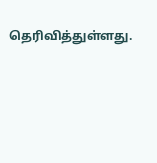தெரிவித்துள்ளது.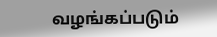வழங்கப்படும்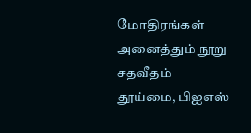மோதிரங்கள் அனைத்தும் நூறு சதவீதம் தூய்மை, பிஐஎஸ்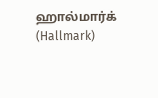ஹால்மார்க் (Hallmark)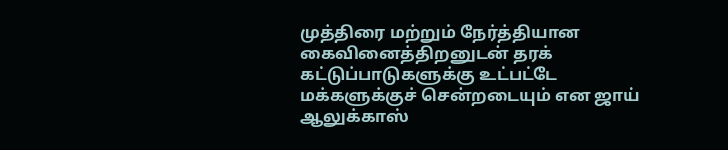முத்திரை மற்றும் நேர்த்தியான கைவினைத்திறனுடன் தரக் கட்டுப்பாடுகளுக்கு உட்பட்டே மக்களுக்குச் சென்றடையும் என ஜாய் ஆலுக்காஸ்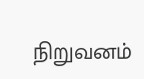நிறுவனம்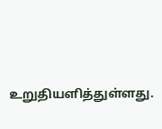உறுதியளித்துள்ளது.